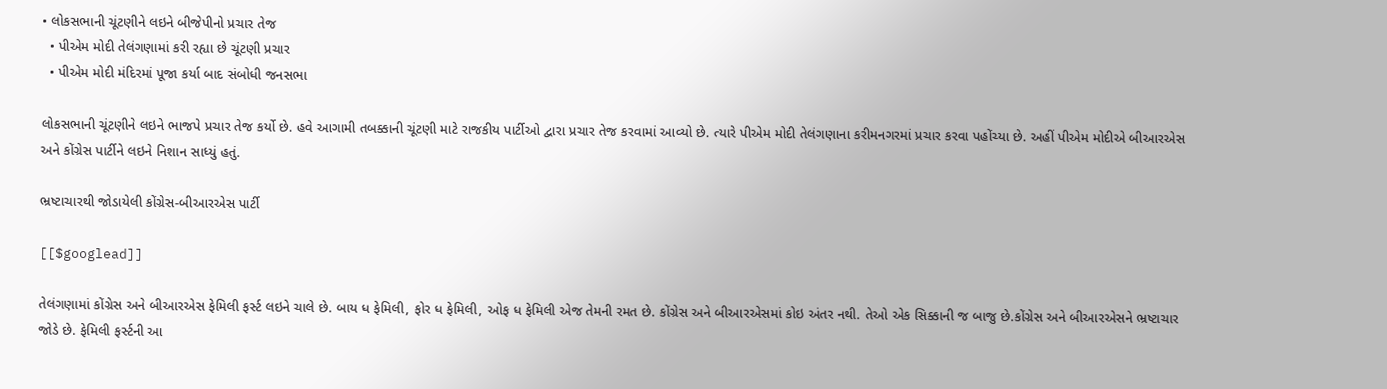• લોકસભાની ચૂંટણીને લઇને બીજેપીનો પ્રચાર તેજ
  • પીએમ મોદી તેલંગણામાં કરી રહ્યા છે ચૂંટણી પ્રચાર
  • પીએમ મોદી મંદિરમાં પૂજા કર્યા બાદ સંબોધી જનસભા

લોકસભાની ચૂંટણીને લઇને ભાજપે પ્રચાર તેજ કર્યો છે. હવે આગામી તબક્કાની ચૂંટણી માટે રાજકીય પાર્ટીઓ દ્વારા પ્રચાર તેજ કરવામાં આવ્યો છે. ત્યારે પીએમ મોદી તેલંગણાના કરીમનગરમાં પ્રચાર કરવા પહોંચ્યા છે. અહીં પીએમ મોદીએ બીઆરએસ અને કોંગ્રેસ પાર્ટીને લઇને નિશાન સાધ્યું હતું.

ભ્રષ્ટાચારથી જોડાયેલી કોંગ્રેસ-બીઆરએસ પાર્ટી

[[$googlead]]

તેલંગણામાં કોંગ્રેસ અને બીઆરએસ ફેમિલી ફર્સ્ટ લઇને ચાલે છે. બાય ધ ફેમિલી, ફોર ધ ફેમિલી, ઓફ ધ ફેમિલી એજ તેમની રમત છે. કોંગ્રેસ અને બીઆરએસમાં કોઇ અંતર નથી. તેઓ એક સિક્કાની જ બાજુ છે.કોંગ્રેસ અને બીઆરએસને ભ્રષ્ટાચાર જોડે છે. ફેમિલી ફર્સ્ટની આ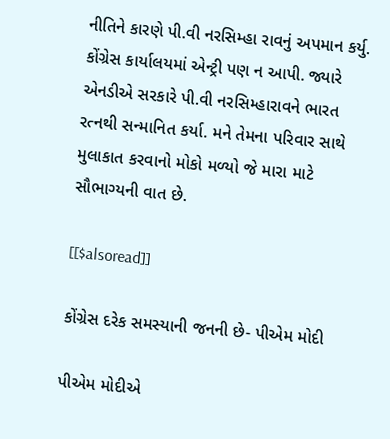નીતિને કારણે પી.વી નરસિમ્હા રાવનું અપમાન કર્યુ. કોંગ્રેસ કાર્યાલયમાં એન્ટ્રી પણ ન આપી. જ્યારે એનડીએ સરકારે પી.વી નરસિમ્હારાવને ભારત રત્નથી સન્માનિત કર્યા. મને તેમના પરિવાર સાથે મુલાકાત કરવાનો મોકો મળ્યો જે મારા માટે સૌભાગ્યની વાત છે.

[[$alsoread]]

કોંગ્રેસ દરેક સમસ્યાની જનની છે- પીએમ મોદી

પીએમ મોદીએ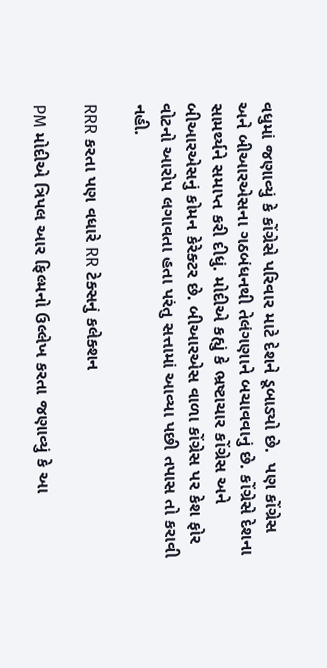વધુમાં જણાવ્યું કે કોંગ્રેસે પરિવાર માટે દેશને ડૂબાડ્યો છે.  પણ કોંગ્રેસ અને બીઆરએસના ગઠબંધનથી તેલંગણાને બચાવવાનું છે. કોંગ્રેસે દેશના સામર્થ્યને સમાપ્ત કરી દીધું. મોદીએ કહ્યું કે ભ્રષ્ટાચાર કોંગ્રેસ અને બીઆરએસનું કોમન કેરેક્ટર છે. બીઆરએસ વાળા કોંગ્રેસ પર કેશ ફોર વોટનો આરોપ લગાવતા હતા પરંતુ સત્તામાં આવ્યા પછી તપાસ તો કરાવી નહી.

RRR કરતા પણ વધારે RR ટેક્સનું કલેક્શન

PM મોદીએ ત્રિપલ આર ફિલ્મનો ઉલ્લેખ કરતા જણાવ્યું કે આ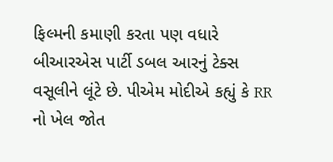ફિલ્મની કમાણી કરતા પણ વધારે બીઆરએસ પાર્ટી ડબલ આરનું ટેક્સ વસૂલીને લૂંટે છે. પીએમ મોદીએ કહ્યું કે RR નો ખેલ જોત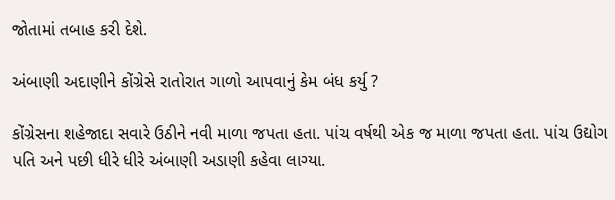જોતામાં તબાહ કરી દેશે.

અંબાણી અદાણીને કોંગ્રેસે રાતોરાત ગાળો આપવાનું કેમ બંધ કર્યુ ?

કોંગ્રેસના શહેજાદા સવારે ઉઠીને નવી માળા જપતા હતા. પાંચ વર્ષથી એક જ માળા જપતા હતા. પાંચ ઉદ્યોગ પતિ અને પછી ધીરે ધીરે અંબાણી અડાણી કહેવા લાગ્યા.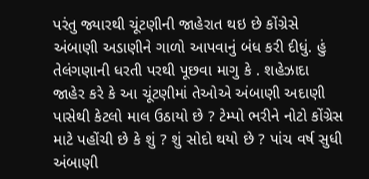પરંતુ જ્યારથી ચૂંટણીની જાહેરાત થઇ છે કોંગ્રેસે અંબાણી અડાણીને ગાળો આપવાનું બંધ કરી દીધું. હું તેલંગણાની ધરતી પરથી પૂછવા માગુ કે . શહેઝાદા જાહેર કરે કે આ ચૂંટણીમાં તેઓએ અંબાણી અદાણી પાસેથી કેટલો માલ ઉઠાયો છે ? ટેમ્પો ભરીને નોટો કોંગ્રેસ માટે પહોંચી છે કે શું ? શું સોદો થયો છે ? પાંચ વર્ષ સુધી અંબાણી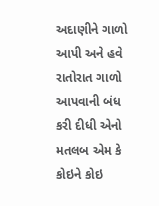અદાણીને ગાળો આપી અને હવે રાતોરાત ગાળો આપવાની બંધ કરી દીધી એનો મતલબ એમ કે કોઇને કોઇ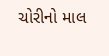ચોરીનો માલ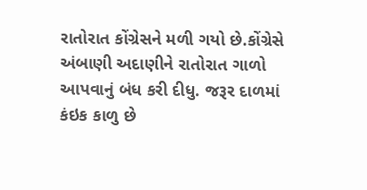રાતોરાત કોંગ્રેસને મળી ગયો છે.કોંગ્રેસે અંબાણી અદાણીને રાતોરાત ગાળો આપવાનું બંધ કરી દીધુ. જરૂર દાળમાં કંઇક કાળુ છે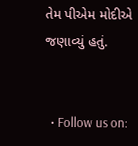તેમ પીએમ મોદીએ જણાવ્યું હતું.


  • Follow us on: